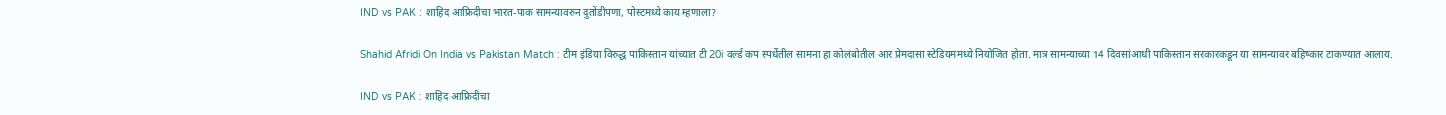IND vs PAK : शाहिद आफ्रिदीचा भारत-पाक सामन्यावरुन दुतोंडीपणा, पोस्टमध्ये काय म्हणाला?

Shahid Afridi On India vs Pakistan Match : टीम इंडिया विरुद्ध पाकिस्तान यांच्यात टी 20i वर्ल्ड कप स्पर्धेतील सामना हा कोलंबोतील आर प्रेमदासा स्टेडियममध्ये नियोजित होता. मात्र सामन्याच्या 14 दिवसांआधी पाकिस्तान सरकारकडून या सामन्यावर बहिष्कार टाकण्यात आलाय.

IND vs PAK : शाहिद आफ्रिदीचा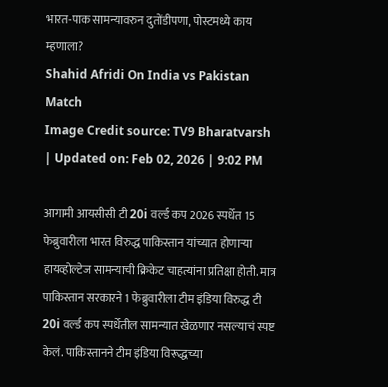भारत-पाक सामन्यावरुन दुतोंडीपणा, पोस्टमध्ये काय म्हणाला?
Shahid Afridi On India vs Pakistan Match
Image Credit source: TV9 Bharatvarsh
| Updated on: Feb 02, 2026 | 9:02 PM

आगामी आयसीसी टी 20i वर्ल्ड कप 2026 स्पर्धेत 15 फेब्रुवारीला भारत विरुद्ध पाकिस्तान यांच्यात होणाऱ्या हायव्होल्टेज सामन्याची क्रिकेट चाहत्यांना प्रतिक्षा होती. मात्र पाकिस्तान सरकारने 1 फेब्रुवारीला टीम इंडिया विरुद्ध टी 20i वर्ल्ड कप स्पर्धेतील सामन्यात खेळणार नसल्याचं स्पष्ट केलं. पाकिस्तानने टीम इंडिया विरूद्धच्या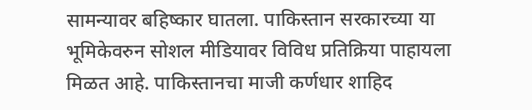सामन्यावर बहिष्कार घातला. पाकिस्तान सरकारच्या या भूमिकेवरुन सोशल मीडियावर विविध प्रतिक्रिया पाहायला मिळत आहे. पाकिस्तानचा माजी कर्णधार शाहिद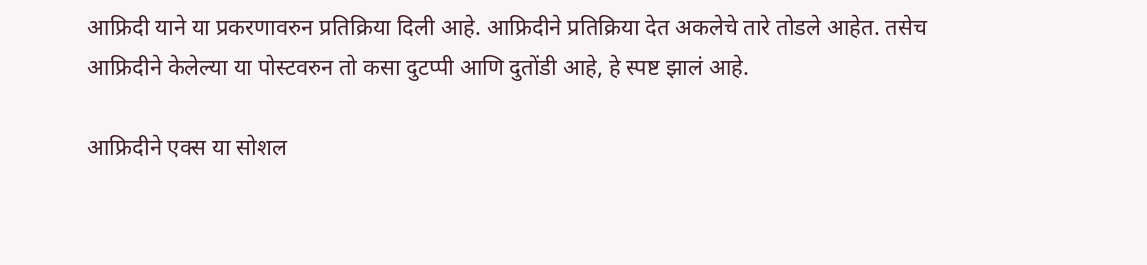आफ्रिदी याने या प्रकरणावरुन प्रतिक्रिया दिली आहे. आफ्रिदीने प्रतिक्रिया देत अकलेचे तारे तोडले आहेत. तसेच आफ्रिदीने केलेल्या या पोस्टवरुन तो कसा दुटप्पी आणि दुतोंडी आहे, हे स्पष्ट झालं आहे.

आफ्रिदीने एक्स या सोशल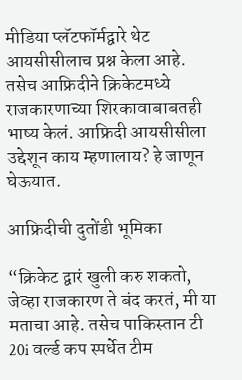मीडिया प्लॅटफॉर्मद्वारे थेट आयसीसीलाच प्रश्न केला आहे. तसेच आफ्रिदीने क्रिकेटमध्ये राजकारणाच्या शिरकावाबाबतही भाष्य केलं. आफ्रिदी आयसीसीला उद्देशून काय म्हणालाय? हे जाणून घेऊयात.

आफ्रिदीची दुतोंडी भूमिका

“क्रिकेट द्वारं खुली करु शकतो, जेव्हा राजकारण ते बंद करतं, मी या मताचा आहे. तसेच पाकिस्तान टी 20i वर्ल्ड कप स्पर्धेत टीम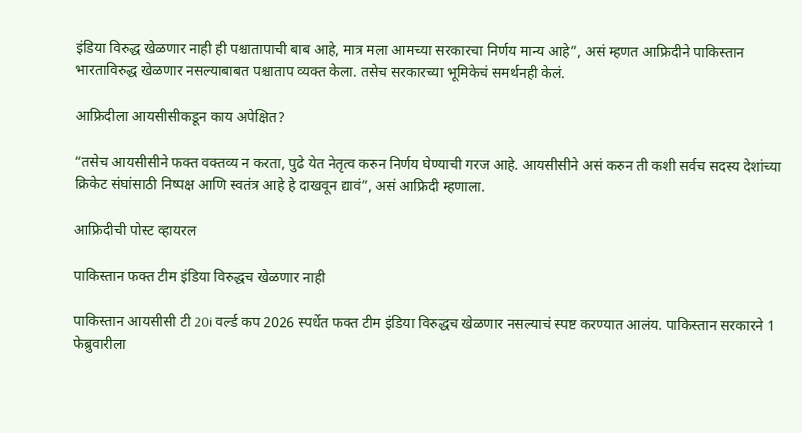इंडिया विरुद्ध खेळणार नाही ही पश्चातापाची बाब आहे, मात्र मला आमच्या सरकारचा निर्णय मान्य आहे”, असं म्हणत आफ्रिदीने पाकिस्तान भारताविरुद्ध खेळणार नसल्याबाबत पश्चाताप व्यक्त केला. तसेच सरकारच्या भूमिकेचं समर्थनही केलं.

आफ्रिदीला आयसीसीकडून काय अपेक्षित?

“तसेच आयसीसीने फक्त वक्तव्य न करता, पुढे येत नेतृत्व करुन निर्णय घेण्याची गरज आहे. आयसीसीने असं करुन ती कशी सर्वच सदस्य देशांच्या क्रिकेट संघांसाठी निष्पक्ष आणि स्वतंत्र आहे हे दाखवून द्यावं”, असं आफ्रिदी म्हणाला.

आफ्रिदीची पोस्ट व्हायरल

पाकिस्तान फक्त टीम इंडिया विरुद्धच खेळणार नाही

पाकिस्तान आयसीसी टी 20i वर्ल्ड कप 2026 स्पर्धेत फक्त टीम इंडिया विरुद्धच खेळणार नसल्याचं स्पष्ट करण्यात आलंय. पाकिस्तान सरकारने 1 फेब्रुवारीला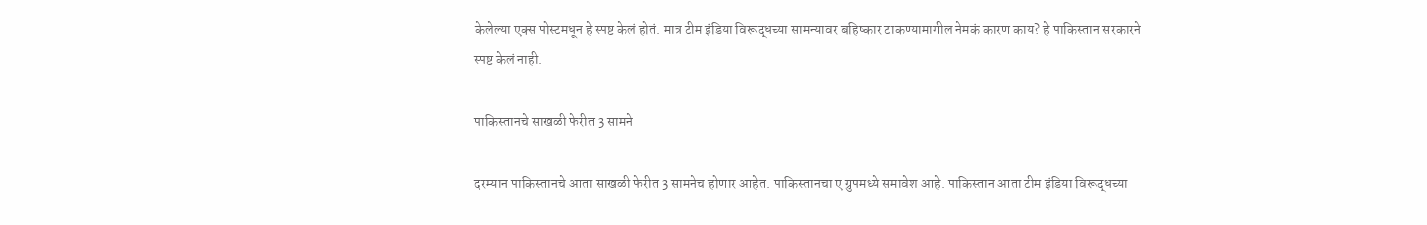केलेल्या एक्स पोस्टमधून हे स्पष्ट केलं होतं. मात्र टीम इंडिया विरूद्धच्या सामन्यावर बहिष्कार टाकण्यामागील नेमकं कारण काय? हे पाकिस्तान सरकारने स्पष्ट केलं नाही.

पाकिस्तानचे साखळी फेरीत 3 सामने

दरम्यान पाकिस्तानचे आता साखळी फेरीत 3 सामनेच होणार आहेत. पाकिस्तानचा ए ग्रुपमध्ये समावेश आहे. पाकिस्तान आता टीम इंडिया विरूद्धच्या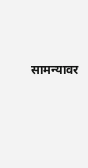सामन्यावर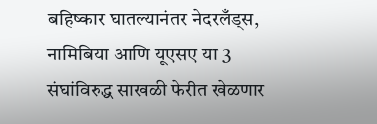बहिष्कार घातल्यानंतर नेदरलँड्स, नामिबिया आणि यूएसए या 3 संघांविरुद्ध साखळी फेरीत खेळणार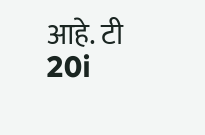आहे. टी 20i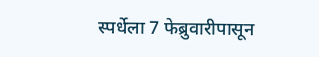स्पर्धेला 7 फेब्रुवारीपासून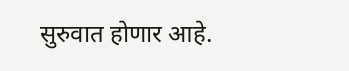सुरुवात होणार आहे.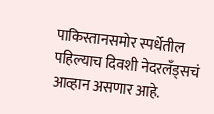पाकिस्तानसमोर स्पर्धेतील पहिल्याच दिवशी नेदरलँड्सचं आव्हान असणार आहे.